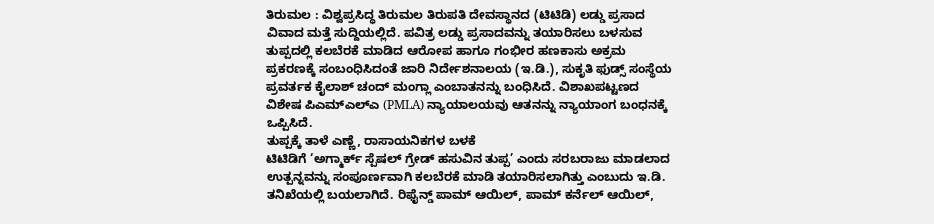ತಿರುಮಲ : ವಿಶ್ವಪ್ರಸಿದ್ಧ ತಿರುಮಲ ತಿರುಪತಿ ದೇವಸ್ಥಾನದ (ಟಿಟಿಡಿ) ಲಡ್ಡು ಪ್ರಸಾದ ವಿವಾದ ಮತ್ತೆ ಸುದ್ದಿಯಲ್ಲಿದೆ. ಪವಿತ್ರ ಲಡ್ಡು ಪ್ರಸಾದವನ್ನು ತಯಾರಿಸಲು ಬಳಸುವ ತುಪ್ಪದಲ್ಲಿ ಕಲಬೆರಕೆ ಮಾಡಿದ ಆರೋಪ ಹಾಗೂ ಗಂಭೀರ ಹಣಕಾಸು ಅಕ್ರಮ ಪ್ರಕರಣಕ್ಕೆ ಸಂಬಂಧಿಸಿದಂತೆ ಜಾರಿ ನಿರ್ದೇಶನಾಲಯ (ಇ.ಡಿ.), ಸುಕೃತಿ ಫುಡ್ಸ್ ಸಂಸ್ಥೆಯ ಪ್ರವರ್ತಕ ಕೈಲಾಶ್ ಚಂದ್ ಮಂಗ್ಲಾ ಎಂಬಾತನನ್ನು ಬಂಧಿಸಿದೆ. ವಿಶಾಖಪಟ್ಟಣದ ವಿಶೇಷ ಪಿಎಮ್ಎಲ್ಎ (PMLA) ನ್ಯಾಯಾಲಯವು ಆತನನ್ನು ನ್ಯಾಯಾಂಗ ಬಂಧನಕ್ಕೆ ಒಪ್ಪಿಸಿದೆ.
ತುಪ್ಪಕ್ಕೆ ತಾಳೆ ಎಣ್ಣೆ, ರಾಸಾಯನಿಕಗಳ ಬಳಕೆ
ಟಿಟಿಡಿಗೆ ‘ಅಗ್ಮಾರ್ಕ್ ಸ್ಪೆಷಲ್ ಗ್ರೇಡ್ ಹಸುವಿನ ತುಪ್ಪ’ ಎಂದು ಸರಬರಾಜು ಮಾಡಲಾದ ಉತ್ಪನ್ನವನ್ನು ಸಂಪೂರ್ಣವಾಗಿ ಕಲಬೆರಕೆ ಮಾಡಿ ತಯಾರಿಸಲಾಗಿತ್ತು ಎಂಬುದು ಇ.ಡಿ. ತನಿಖೆಯಲ್ಲಿ ಬಯಲಾಗಿದೆ. ರಿಫೈನ್ಡ್ ಪಾಮ್ ಆಯಿಲ್, ಪಾಮ್ ಕರ್ನೆಲ್ ಆಯಿಲ್,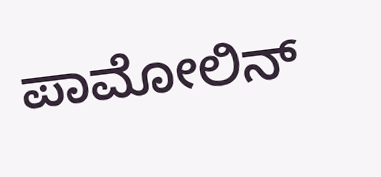ಪಾಮೋಲಿನ್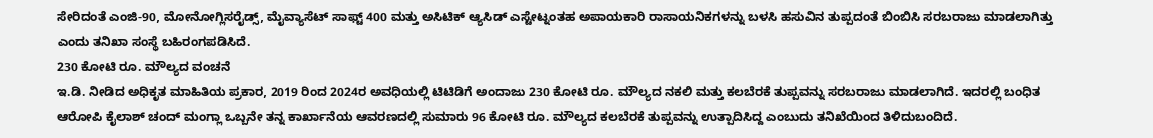ಸೇರಿದಂತೆ ಎಂಜಿ-90, ಮೋನೋಗ್ಲಿಸರೈಡ್ಸ್, ಮೈವ್ಯಾಸೆಟ್ ಸಾಫ್ಟ್ 400 ಮತ್ತು ಅಸಿಟಿಕ್ ಆ್ಯಸಿಡ್ ಎಸ್ಟೇಟ್ನಂತಹ ಅಪಾಯಕಾರಿ ರಾಸಾಯನಿಕಗಳನ್ನು ಬಳಸಿ ಹಸುವಿನ ತುಪ್ಪದಂತೆ ಬಿಂಬಿಸಿ ಸರಬರಾಜು ಮಾಡಲಾಗಿತ್ತು ಎಂದು ತನಿಖಾ ಸಂಸ್ಥೆ ಬಹಿರಂಗಪಡಿಸಿದೆ.
230 ಕೋಟಿ ರೂ. ಮೌಲ್ಯದ ವಂಚನೆ
ಇ.ಡಿ. ನೀಡಿದ ಅಧಿಕೃತ ಮಾಹಿತಿಯ ಪ್ರಕಾರ, 2019 ರಿಂದ 2024ರ ಅವಧಿಯಲ್ಲಿ ಟಿಟಿಡಿಗೆ ಅಂದಾಜು 230 ಕೋಟಿ ರೂ. ಮೌಲ್ಯದ ನಕಲಿ ಮತ್ತು ಕಲಬೆರಕೆ ತುಪ್ಪವನ್ನು ಸರಬರಾಜು ಮಾಡಲಾಗಿದೆ. ಇದರಲ್ಲಿ ಬಂಧಿತ ಆರೋಪಿ ಕೈಲಾಶ್ ಚಂದ್ ಮಂಗ್ಲಾ ಒಬ್ಬನೇ ತನ್ನ ಕಾರ್ಖಾನೆಯ ಆವರಣದಲ್ಲಿ ಸುಮಾರು 96 ಕೋಟಿ ರೂ. ಮೌಲ್ಯದ ಕಲಬೆರಕೆ ತುಪ್ಪವನ್ನು ಉತ್ಪಾದಿಸಿದ್ದ ಎಂಬುದು ತನಿಖೆಯಿಂದ ತಿಳಿದುಬಂದಿದೆ.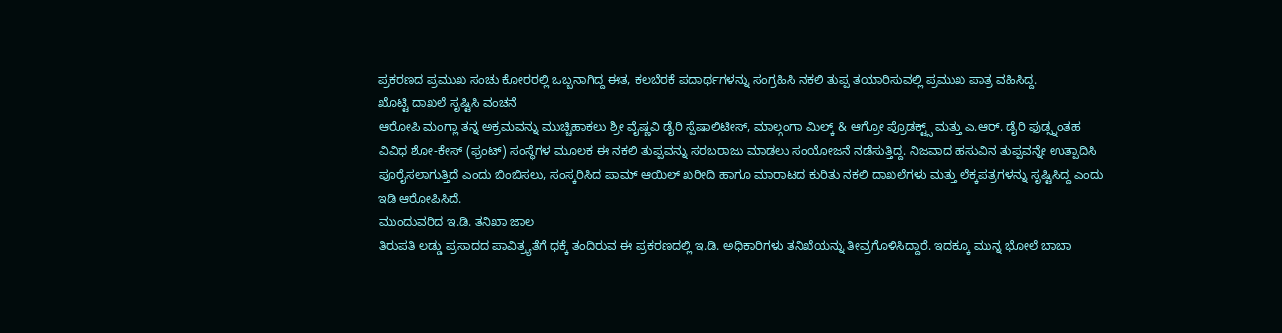ಪ್ರಕರಣದ ಪ್ರಮುಖ ಸಂಚು ಕೋರರಲ್ಲಿ ಒಬ್ಬನಾಗಿದ್ದ ಈತ, ಕಲಬೆರಕೆ ಪದಾರ್ಥಗಳನ್ನು ಸಂಗ್ರಹಿಸಿ ನಕಲಿ ತುಪ್ಪ ತಯಾರಿಸುವಲ್ಲಿ ಪ್ರಮುಖ ಪಾತ್ರ ವಹಿಸಿದ್ದ.
ಖೊಟ್ಟಿ ದಾಖಲೆ ಸೃಷ್ಟಿಸಿ ವಂಚನೆ
ಆರೋಪಿ ಮಂಗ್ಲಾ ತನ್ನ ಅಕ್ರಮವನ್ನು ಮುಚ್ಚಿಹಾಕಲು ಶ್ರೀ ವೈಷ್ಣವಿ ಡೈರಿ ಸ್ಪೆಷಾಲಿಟೀಸ್, ಮಾಲ್ಗಂಗಾ ಮಿಲ್ಕ್ & ಆಗ್ರೋ ಪ್ರೊಡಕ್ಟ್ಸ್ ಮತ್ತು ಎ.ಆರ್. ಡೈರಿ ಫುಡ್ಸ್ನಂತಹ ವಿವಿಧ ಶೋ-ಕೇಸ್ (ಫ್ರಂಟ್) ಸಂಸ್ಥೆಗಳ ಮೂಲಕ ಈ ನಕಲಿ ತುಪ್ಪವನ್ನು ಸರಬರಾಜು ಮಾಡಲು ಸಂಯೋಜನೆ ನಡೆಸುತ್ತಿದ್ದ. ನಿಜವಾದ ಹಸುವಿನ ತುಪ್ಪವನ್ನೇ ಉತ್ಪಾದಿಸಿ ಪೂರೈಸಲಾಗುತ್ತಿದೆ ಎಂದು ಬಿಂಬಿಸಲು, ಸಂಸ್ಕರಿಸಿದ ಪಾಮ್ ಆಯಿಲ್ ಖರೀದಿ ಹಾಗೂ ಮಾರಾಟದ ಕುರಿತು ನಕಲಿ ದಾಖಲೆಗಳು ಮತ್ತು ಲೆಕ್ಕಪತ್ರಗಳನ್ನು ಸೃಷ್ಟಿಸಿದ್ದ ಎಂದು ಇಡಿ ಆರೋಪಿಸಿದೆ.
ಮುಂದುವರಿದ ಇ.ಡಿ. ತನಿಖಾ ಜಾಲ
ತಿರುಪತಿ ಲಡ್ಡು ಪ್ರಸಾದದ ಪಾವಿತ್ರ್ಯತೆಗೆ ಧಕ್ಕೆ ತಂದಿರುವ ಈ ಪ್ರಕರಣದಲ್ಲಿ ಇ.ಡಿ. ಅಧಿಕಾರಿಗಳು ತನಿಖೆಯನ್ನು ತೀವ್ರಗೊಳಿಸಿದ್ದಾರೆ. ಇದಕ್ಕೂ ಮುನ್ನ ಭೋಲೆ ಬಾಬಾ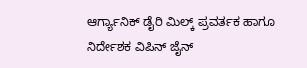ಆರ್ಗ್ಯಾನಿಕ್ ಡೈರಿ ಮಿಲ್ಕ್ ಪ್ರವರ್ತಕ ಹಾಗೂ ನಿರ್ದೇಶಕ ವಿಪಿನ್ ಜೈನ್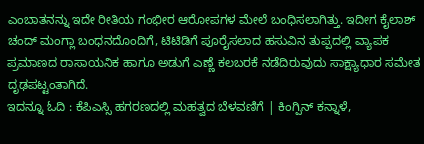ಎಂಬಾತನನ್ನು ಇದೇ ರೀತಿಯ ಗಂಭೀರ ಆರೋಪಗಳ ಮೇಲೆ ಬಂಧಿಸಲಾಗಿತ್ತು. ಇದೀಗ ಕೈಲಾಶ್ ಚಂದ್ ಮಂಗ್ಲಾ ಬಂಧನದೊಂದಿಗೆ, ಟಿಟಿಡಿಗೆ ಪೂರೈಸಲಾದ ಹಸುವಿನ ತುಪ್ಪದಲ್ಲಿ ವ್ಯಾಪಕ ಪ್ರಮಾಣದ ರಾಸಾಯನಿಕ ಹಾಗೂ ಅಡುಗೆ ಎಣ್ಣೆ ಕಲಬರಕೆ ನಡೆದಿರುವುದು ಸಾಕ್ಷ್ಯಾಧಾರ ಸಮೇತ ದೃಢಪಟ್ಟಂತಾಗಿದೆ.
ಇದನ್ನೂ ಓದಿ : ಕೆಪಿಎಸ್ಸಿ ಹಗರಣದಲ್ಲಿ ಮಹತ್ವದ ಬೆಳವಣಿಗೆ | ಕಿಂಗ್ಪಿನ್ ಕನ್ನಾಳೆ,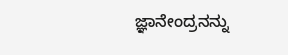ಜ್ಞಾನೇಂದ್ರನನ್ನು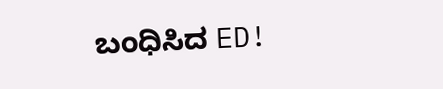ಬಂಧಿಸಿದ ED!